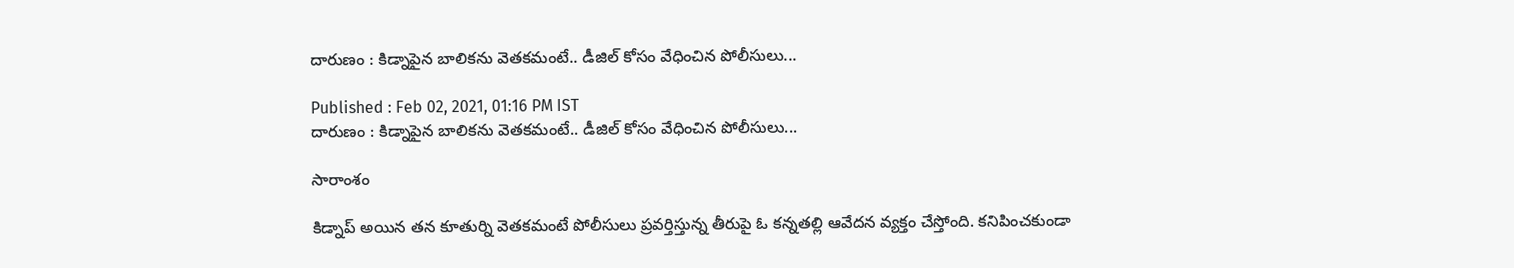దారుణం : కిడ్నాపైన బాలికను వెతకమంటే.. డీజిల్ కోసం వేధించిన పోలీసులు...

Published : Feb 02, 2021, 01:16 PM IST
దారుణం : కిడ్నాపైన బాలికను వెతకమంటే.. డీజిల్ కోసం వేధించిన పోలీసులు...

సారాంశం

కిడ్నాప్ అయిన తన కూతుర్ని వెతకమంటే పోలీసులు ప్రవర్తిస్తున్న తీరుపై ఓ కన్నతల్లి ఆవేదన వ్యక్తం చేస్తోంది. కనిపించకుండా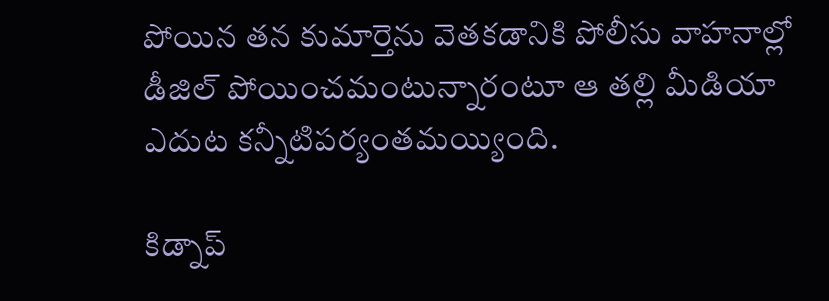పోయిన తన కుమార్తెను వెతకడానికి పోలీసు వాహనాల్లో డీజిల్ పోయించమంటున్నారంటూ ఆ తల్లి మీడియా ఎదుట కన్నీటిపర్యంతమయ్యింది.

కిడ్నాప్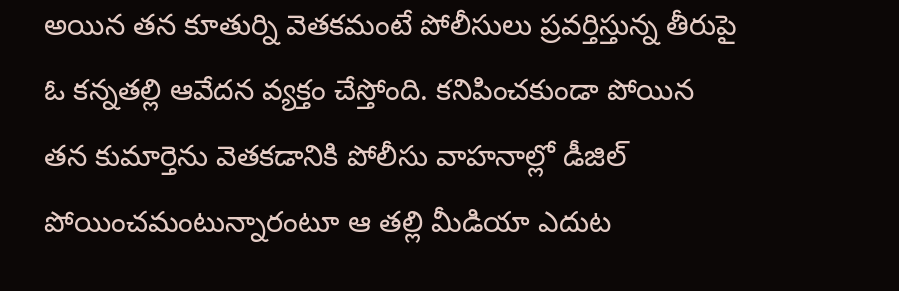అయిన తన కూతుర్ని వెతకమంటే పోలీసులు ప్రవర్తిస్తున్న తీరుపై ఓ కన్నతల్లి ఆవేదన వ్యక్తం చేస్తోంది. కనిపించకుండా పోయిన తన కుమార్తెను వెతకడానికి పోలీసు వాహనాల్లో డీజిల్ పోయించమంటున్నారంటూ ఆ తల్లి మీడియా ఎదుట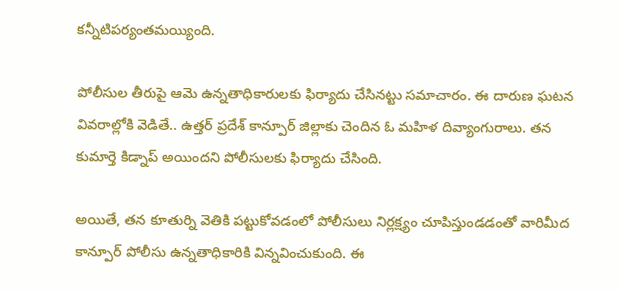కన్నీటిపర్యంతమయ్యింది.

పోలీసుల తీరుపై ఆమె ఉన్నతాధికారులకు ఫిర్యాదు చేసినట్టు సమాచారం. ఈ దారుణ ఘటన వివరాల్లోకి వెడితే.. ఉత్తర్ ప్రదేశ్ కాన్పూర్ జిల్లాకు చెందిన ఓ మహిళ దివ్యాంగురాలు. తన కుమార్తె కిడ్నాప్ అయిందని పోలీసులకు ఫిర్యాదు చేసింది.

అయితే, తన కూతుర్ని వెతికి పట్టుకోవడంలో పోలీసులు నిర్లక్ష్యం చూపిస్తుండడంతో వారిమీద కాన్పూర్ పోలీసు ఉన్నతాధికారికి విన్నవించుకుంది. ఈ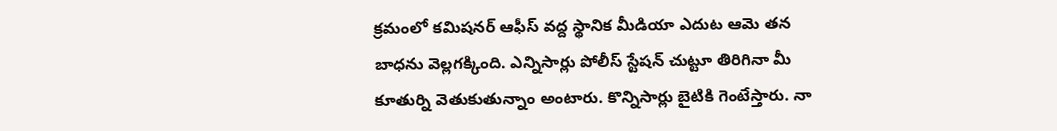క్రమంలో కమిషనర్ ఆఫీస్ వద్ద స్థానిక మీడియా ఎదుట ఆమె తన బాధను వెల్లగక్కింది. ఎన్నిసార్లు పోలీస్ స్టేషన్ చుట్టూ తిరిగినా మీ కూతుర్ని వెతుకుతున్నాం అంటారు. కొన్నిసార్లు బైటికి గెంటేస్తారు. నా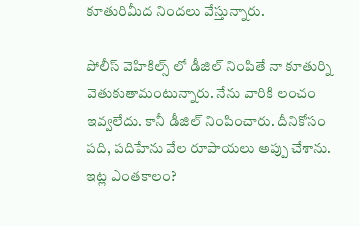కూతురిమీద నిందలు వేస్తున్నారు.

పోలీస్ వెహికిల్స్ లో డీజిల్ నింపితే నా కూతుర్ని వెతుకుతామంటున్నారు. నేను వారికి లంచం ఇవ్వలేదు. కానీ డీజిల్ నింపించారు. దీనికోసం పది, పదిహేను వేల రూపాయలు అప్పు చేశాను. ఇట్ల ఎంతకాలం?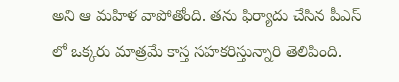అని ఆ మహిళ వాపోతోంది. తను ఫిర్యాదు చేసిన పీఎస్ లో ఒక్కరు మాత్రమే కాస్త సహకరిస్తున్నారి తెలిపింది.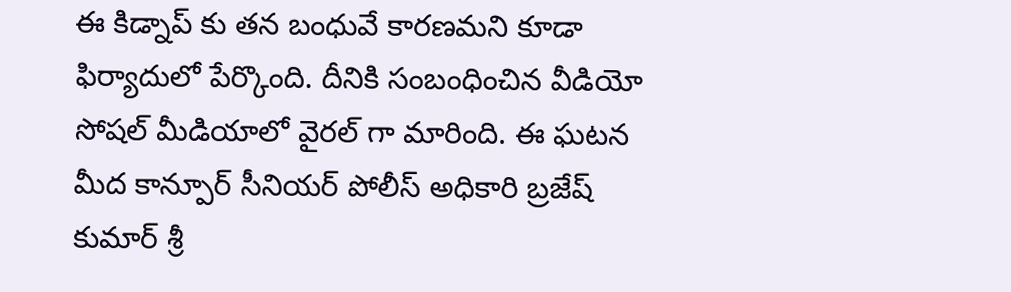ఈ కిడ్నాప్ కు తన బంధువే కారణమని కూడా ఫిర్యాదులో పేర్కొంది. దీనికి సంబంధించిన వీడియో సోషల్ మీడియాలో వైరల్ గా మారింది. ఈ ఘటన మీద కాన్పూర్ సీనియర్ పోలీస్ అధికారి బ్రజేష్ కుమార్ శ్రీ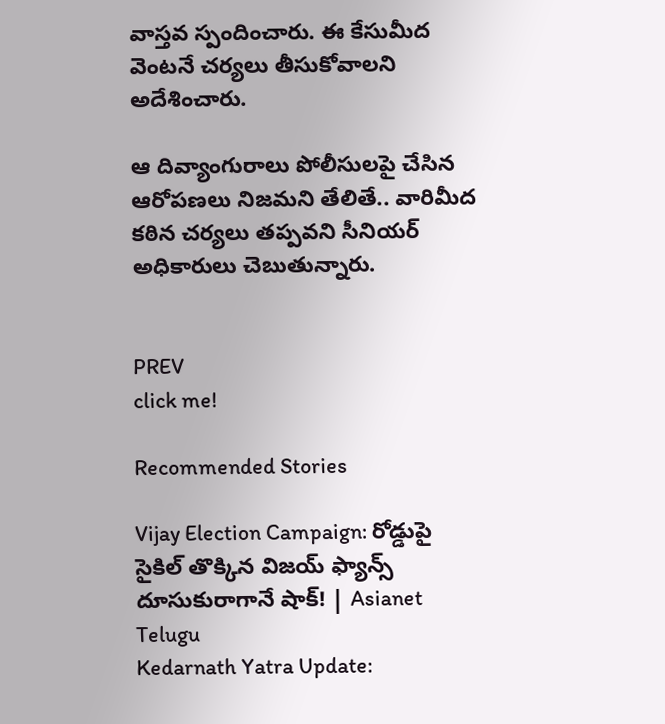వాస్తవ స్పందించారు. ఈ కేసుమీద వెంటనే చర్యలు తీసుకోవాలని అదేశించారు.

ఆ దివ్యాంగురాలు పోలీసులపై చేసిన ఆరోపణలు నిజమని తేలితే.. వారిమీద కఠిన చర్యలు తప్పవని సీనియర్ అధికారులు చెబుతున్నారు.


PREV
click me!

Recommended Stories

Vijay Election Campaign: రోడ్డుపై సైకిల్ తొక్కిన విజయ్ ఫ్యాన్స్ దూసుకురాగానే షాక్! | Asianet Telugu
Kedarnath Yatra Update: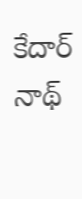కేదార్ నాథ్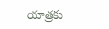యాత్రకు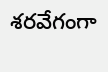శరవేగంగా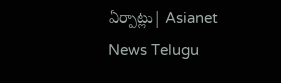ఏర్పాట్లు| Asianet News Telugu